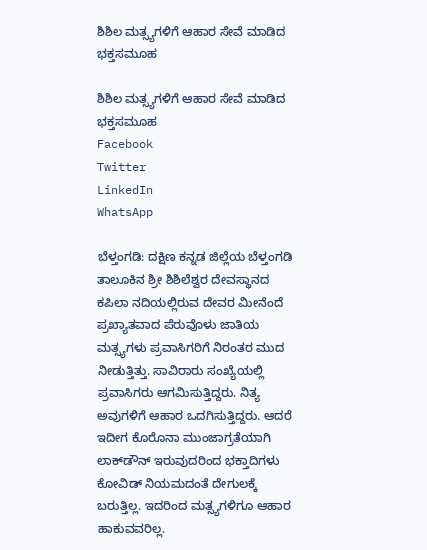ಶಿಶಿಲ ಮತ್ಸ್ಯಗಳಿಗೆ ಆಹಾರ ಸೇವೆ ಮಾಡಿದ ಭಕ್ತಸಮೂಹ

ಶಿಶಿಲ ಮತ್ಸ್ಯಗಳಿಗೆ ಆಹಾರ ಸೇವೆ ಮಾಡಿದ ಭಕ್ತಸಮೂಹ
Facebook
Twitter
LinkedIn
WhatsApp

ಬೆಳ್ತಂಗಡಿ: ದಕ್ಷಿಣ ಕನ್ನಡ ಜಿಲ್ಲೆಯ ಬೆಳ್ತಂಗಡಿ ತಾಲೂಕಿನ ಶ್ರೀ ಶಿಶಿಲೆಶ್ವರ ದೇವಸ್ಥಾನದ ಕಪಿಲಾ ನದಿಯಲ್ಲಿರುವ ದೇವರ ‌ಮೀನೆಂದೆ ಪ್ರಖ್ಯಾತವಾದ ಪೆರುವೊಳು ಜಾತಿಯ ಮತ್ಸ್ಯಗಳು ಪ್ರವಾಸಿಗರಿಗೆ ನಿರಂತರ ಮುದ ನೀಡುತ್ತಿತ್ತು. ಸಾವಿರಾರು ಸಂಖ್ಯೆಯಲ್ಲಿ ಪ್ರವಾಸಿಗರು ಆಗಮಿಸುತ್ತಿದ್ದರು. ನಿತ್ಯ ಅವುಗಳಿಗೆ ಆಹಾರ ಒದಗಿಸುತ್ತಿದ್ದರು. ಆದರೆ ಇದೀಗ ಕೊರೊನಾ ಮುಂಜಾಗ್ರತೆಯಾಗಿ ಲಾಕ್‌ಡೌನ್ ಇರುವುದರಿಂದ ಭಕ್ತಾದಿಗಳು ಕೋವಿಡ್ ನಿಯಮದಂತೆ ದೇಗುಲಕ್ಕೆ ಬರುತ್ತಿಲ್ಲ. ಇದರಿಂದ ಮತ್ಸ್ಯಗಳಿಗೂ ಆಹಾರ ಹಾಕುವವರಿಲ್ಲ.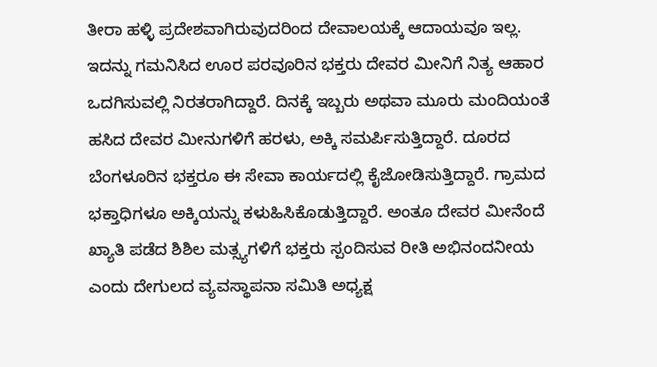ತೀರಾ ಹಳ್ಳಿ ಪ್ರದೇಶವಾಗಿರುವುದರಿಂದ ದೇವಾಲಯಕ್ಕೆ ಆದಾಯವೂ ಇಲ್ಲ. ಇದನ್ನು ಗಮನಿಸಿದ ಊರ ಪರವೂರಿನ ಭಕ್ತರು ದೇವರ ಮೀನಿಗೆ‌ ನಿತ್ಯ ಆಹಾರ ಒದಗಿಸುವಲ್ಲಿ ನಿರತರಾಗಿದ್ದಾರೆ. ದಿನಕ್ಕೆ ಇಬ್ಬರು ಅಥವಾ ಮೂರು ಮಂದಿಯಂತೆ ಹಸಿದ ದೇವರ ಮೀನುಗಳಿಗೆ ಹರಳು, ಅಕ್ಕಿ ಸಮರ್ಪಿಸುತ್ತಿದ್ದಾರೆ. ದೂರದ ಬೆಂಗಳೂರಿನ ಭಕ್ತರೂ ಈ ಸೇವಾ ಕಾರ್ಯದಲ್ಲಿ ಕೈಜೋಡಿಸುತ್ತಿದ್ದಾರೆ. ಗ್ರಾಮದ ಭಕ್ತಾಧಿಗಳೂ ಅಕ್ಕಿಯನ್ನು ಕಳುಹಿಸಿಕೊಡುತ್ತಿದ್ದಾರೆ. ಅಂತೂ ದೇವರ ಮೀನೆಂದೆ ಖ್ಯಾತಿ ಪಡೆದ ಶಿಶಿಲ ಮತ್ಸ್ಯಗಳಿಗೆ ಭಕ್ತರು ಸ್ಪಂದಿಸುವ ರೀತಿ ಅಭಿನಂದನೀಯ ಎಂದು ದೇಗುಲದ ವ್ಯವಸ್ಥಾಪನಾ ಸಮಿತಿ ಅಧ್ಯಕ್ಷ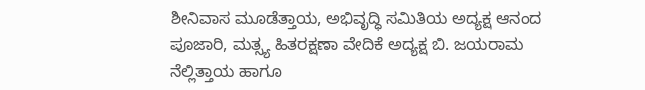ಶೀನಿವಾಸ ಮೂಡೆತ್ತಾಯ, ಅಭಿವೃದ್ಧಿ ಸಮಿತಿಯ ಅದ್ಯಕ್ಷ ಆನಂದ ಪೂಜಾರಿ, ಮತ್ಸ್ಯ ಹಿತರಕ್ಷಣಾ ವೇದಿಕೆ ಅದ್ಯಕ್ಷ ಬಿ. ಜಯರಾಮ ನೆಲ್ಲಿತ್ತಾಯ ಹಾಗೂ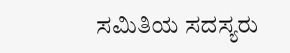ಸಮಿತಿಯ ಸದಸ್ಯರು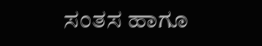ಸಂತಸ ಹಾಗೂ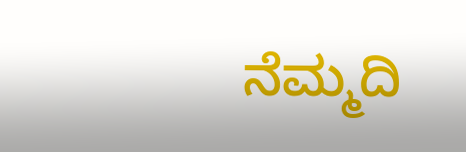ನೆಮ್ಮದಿ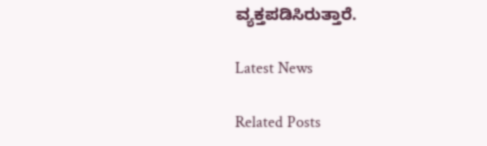ವ್ಯಕ್ತಪಡಿಸಿರುತ್ತಾರೆ.

Latest News

Related Posts